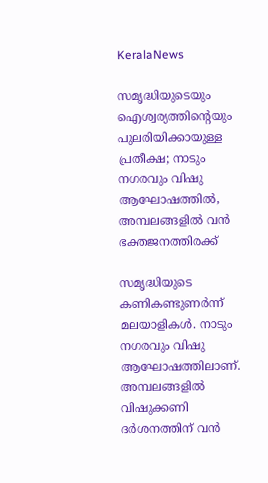KeralaNews

സമൃദ്ധിയുടെയും ഐശ്വര്യത്തിന്റെയും പുലരിയിക്കായുള്ള പ്രതീക്ഷ; നാടും നഗരവും വിഷു ആഘോഷത്തിൽ, അമ്പലങ്ങളിൽ വൻ ഭക്തജനത്തിരക്ക്

സമൃദ്ധിയുടെ കണികണ്ടുണർന്ന് മലയാളികൾ. നാടും നഗരവും വിഷു ആഘോഷത്തിലാണ്. അമ്പലങ്ങളിൽ വിഷുക്കണി ദർശനത്തിന് വൻ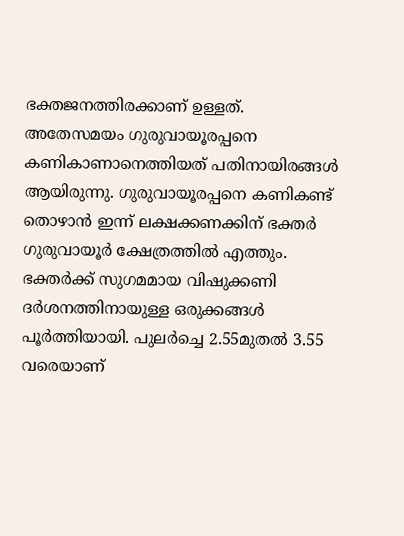ഭക്തജനത്തിരക്കാണ് ഉള്ളത്. അതേസമയം ഗുരുവായൂരപ്പനെ കണികാണാനെത്തിയത് പതിനായിരങ്ങൾ ആയിരുന്നു. ഗുരുവായൂരപ്പനെ കണികണ്ട് തൊഴാൻ ഇന്ന് ലക്ഷക്കണക്കിന് ഭക്തർ ഗുരുവായൂർ ക്ഷേത്രത്തിൽ എത്തും. ഭക്തർക്ക് സുഗമമായ വിഷുക്കണി ദർശനത്തിനായുള്ള ഒരുക്കങ്ങൾ പൂർത്തിയായി. പുലർച്ചെ 2.55മുതൽ 3.55 വരെയാണ്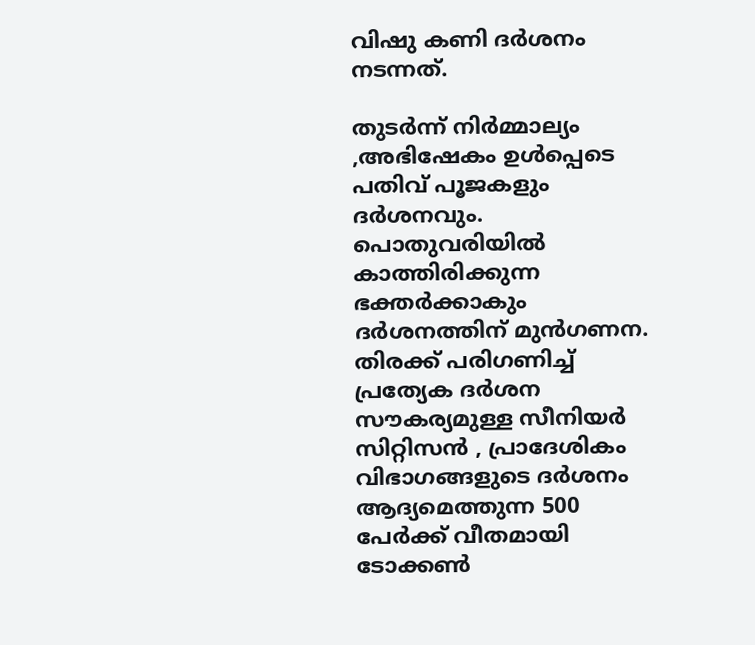വിഷു കണി ദർശനം നടന്നത്.

തുടർന്ന് നിർമ്മാല്യം ,അഭിഷേകം ഉൾപ്പെടെ പതിവ് പൂജകളും ദർശനവും. പൊതുവരിയിൽ കാത്തിരിക്കുന്ന ഭക്തർക്കാകും ദർശനത്തിന് മുൻഗണന. തിരക്ക് പരിഗണിച്ച് പ്രത്യേക ദർശന സൗകര്യമുള്ള സീനിയർ സിറ്റിസൻ , പ്രാദേശികം വിഭാഗങ്ങളുടെ ദർശനം ആദ്യമെത്തുന്ന 500 പേർക്ക് വീതമായി ടോക്കൺ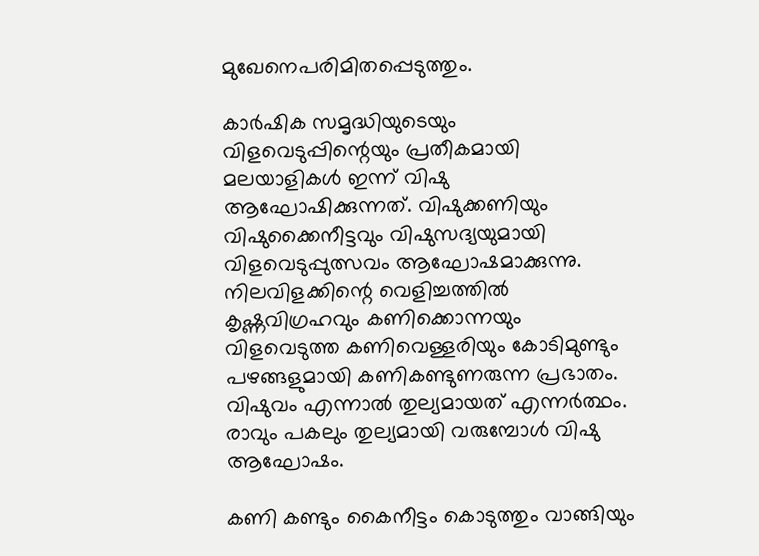മുഖേനെപരിമിതപ്പെടുത്തും.

കാർഷിക സമൃദ്ധിയുടെയും വിളവെടുപ്പിന്റെയും പ്രതീകമായി മലയാളികൾ ഇന്ന് വിഷു ആഘോഷിക്കുന്നത്. വിഷുക്കണിയും വിഷുക്കൈനീട്ടവും വിഷുസദ്യയുമായി വിളവെടുപ്പുത്സവം ആഘോഷമാക്കുന്നു. നിലവിളക്കിന്റെ വെളിച്ചത്തിൽ കൃഷ്ണവിഗ്രഹവും കണിക്കൊന്നയും വിളവെടുത്ത കണിവെള്ളരിയും കോടിമുണ്ടും പഴങ്ങളുമായി കണികണ്ടുണരുന്ന പ്രഭാതം. വിഷുവം എന്നാൽ തുല്യമായത് എന്നർത്ഥം. രാവും പകലും തുല്യമായി വരുമ്പോൾ വിഷു ആഘോഷം.

കണി കണ്ടും കൈനീട്ടം കൊടുത്തും വാങ്ങിയും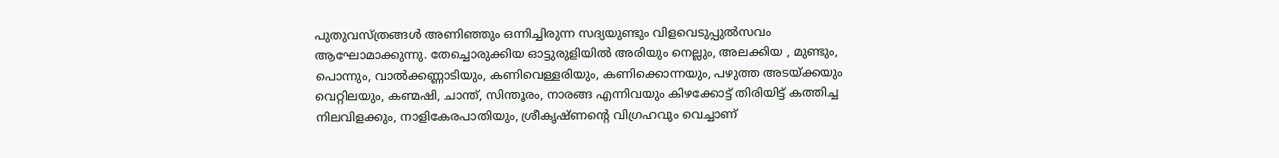പുതുവസ്ത്രങ്ങൾ അണിഞ്ഞും ഒന്നിച്ചിരുന്ന സദ്യയുണ്ടും വിളവെടുപ്പുൽസവം ആഘോമാക്കുന്നു. തേച്ചൊരുക്കിയ ഓട്ടുരുളിയിൽ അരിയും നെല്ലും, അലക്കിയ , മുണ്ടും, പൊന്നും, വാൽക്കണ്ണാടിയും, കണിവെള്ളരിയും, കണിക്കൊന്നയും, പഴുത്ത അടയ്ക്കയും വെറ്റിലയും, കണ്മഷി, ചാന്ത്, സിന്തൂരം, നാരങ്ങ എന്നിവയും കിഴക്കോട്ട് തിരിയിട്ട് കത്തിച്ച നിലവിളക്കും, നാളികേരപാതിയും, ശ്രീകൃഷ്ണന്റെ വിഗ്രഹവും വെച്ചാണ്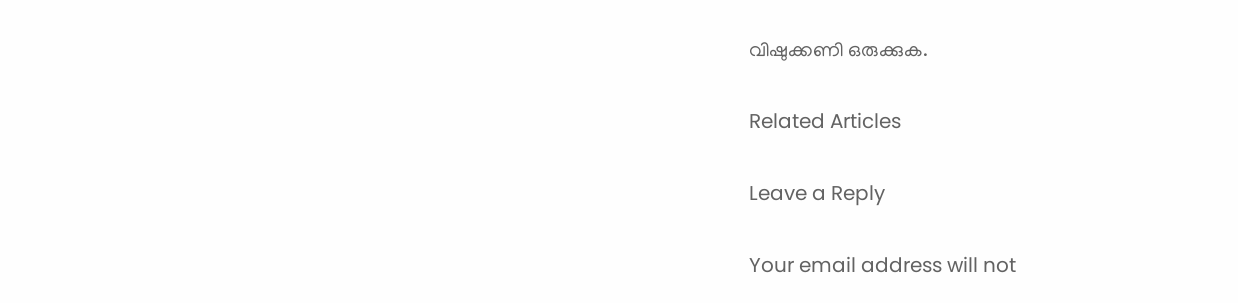വിഷുക്കണി ഒരുക്കുക.

Related Articles

Leave a Reply

Your email address will not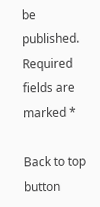be published. Required fields are marked *

Back to top button